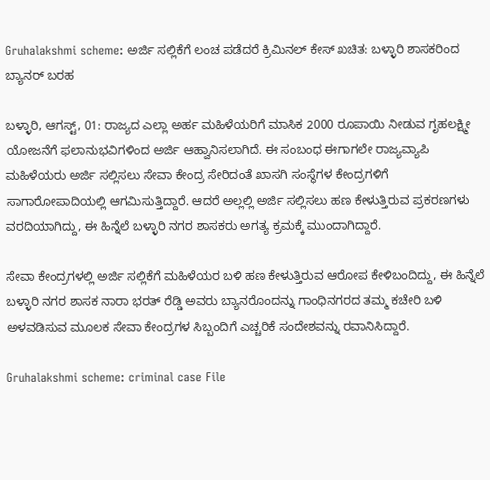Gruhalakshmi scheme: ಅರ್ಜಿ ಸಲ್ಲಿಕೆಗೆ ಲಂಚ ಪಡೆದರೆ ಕ್ರಿಮಿನಲ್‌ ಕೇಸ್ ಖಚಿತ: ಬಳ್ಳಾರಿ ಶಾಸಕರಿಂದ ಬ್ಯಾನರ್ ಬರಹ

ಬಳ್ಳಾರಿ, ಆಗಸ್ಟ್, 01: ರಾಜ್ಯದ ಎಲ್ಲಾ ಅರ್ಹ ಮಹಿಳೆಯರಿಗೆ ಮಾಸಿಕ 2000 ರೂಪಾಯಿ ನೀಡುವ ಗೃಹಲಕ್ಷ್ಮೀ ಯೋಜನೆಗೆ ಫಲಾನುಭವಿಗಳಿಂದ ಅರ್ಜಿ ಆಹ್ವಾನಿಸಲಾಗಿದೆ. ಈ ಸಂಬಂಧ ಈಗಾಗಲೇ ರಾಜ್ಯವ್ಯಾಪಿ ಮಹಿಳೆಯರು ಅರ್ಜಿ ಸಲ್ಲಿಸಲು ಸೇವಾ ಕೇಂದ್ರ ಸೇರಿದಂತೆ ಖಾಸಗಿ ಸಂಸ್ಥೆಗಳ ಕೇಂದ್ರಗಳಿಗೆ ಸಾಗಾರೋಪಾದಿಯಲ್ಲಿ ಆಗಮಿಸುತ್ತಿದ್ದಾರೆ. ಆದರೆ ಅಲ್ಲಲ್ಲಿ ಅರ್ಜಿ ಸಲ್ಲಿಸಲು ಹಣ ಕೇಳುತ್ತಿರುವ ಪ್ರಕರಣಗಳು ವರದಿಯಾಗಿದ್ದು, ಈ ಹಿನ್ನೆಲೆ ಬಳ್ಳಾರಿ ನಗರ ಶಾಸಕರು ಅಗತ್ಯ ಕ್ರಮಕ್ಕೆ ಮುಂದಾಗಿದ್ದಾರೆ.

ಸೇವಾ ಕೇಂದ್ರಗಳಲ್ಲಿ ಅರ್ಜಿ ಸಲ್ಲಿಕೆಗೆ ಮಹಿಳೆಯರ ಬಳಿ ಹಣ ಕೇಳುತ್ತಿರುವ ಆರೋಪ ಕೇಳಿಬಂದಿದ್ದು, ಈ ಹಿನ್ನೆಲೆ ಬಳ್ಳಾರಿ ನಗರ ಶಾಸಕ ನಾರಾ ಭರತ್ ರೆಡ್ಡಿ ಅವರು ಬ್ಯಾನರೊಂದನ್ನು ಗಾಂಧಿನಗರದ ತಮ್ಮ ಕಚೇರಿ ಬಳಿ ಅಳವಡಿಸುವ ಮೂಲಕ ಸೇವಾ ಕೇಂದ್ರಗಳ ಸಿಬ್ಬಂದಿಗೆ ಎಚ್ಚರಿಕೆ ಸಂದೇಶವನ್ನು ರವಾನಿಸಿದ್ದಾರೆ.

Gruhalakshmi scheme: criminal case File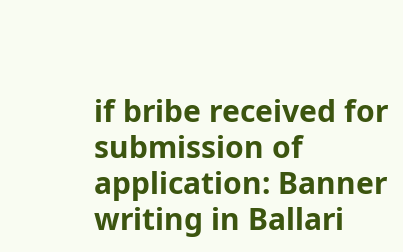if bribe received for submission of application: Banner writing in Ballari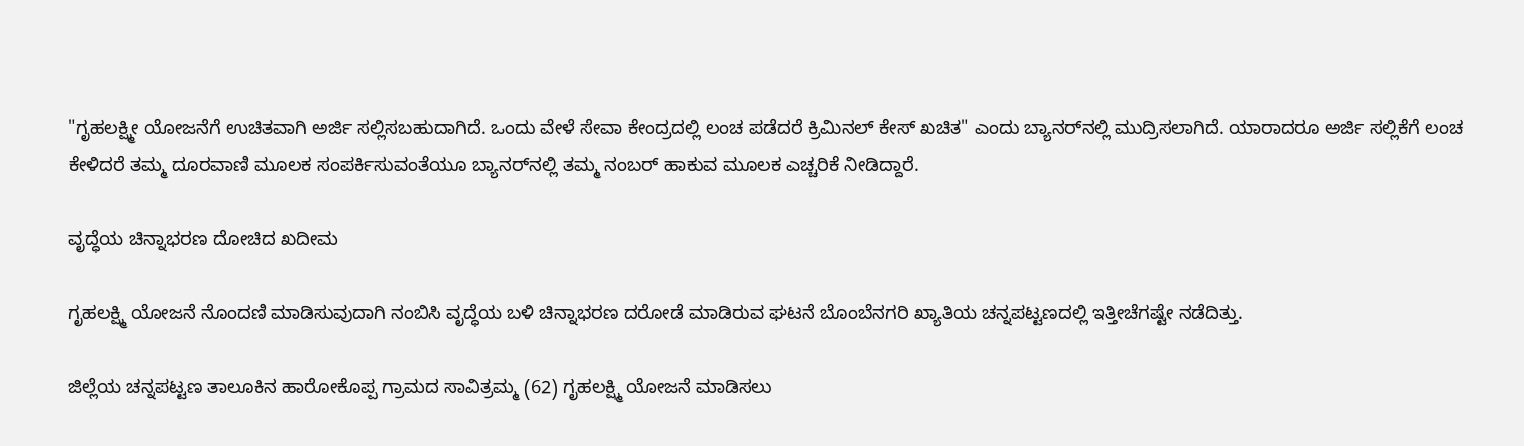"ಗೃಹಲಕ್ಷ್ಮೀ ಯೋಜನೆಗೆ ಉಚಿತವಾಗಿ ಅರ್ಜಿ ಸಲ್ಲಿಸಬಹುದಾಗಿದೆ. ಒಂದು ವೇಳೆ ಸೇವಾ ಕೇಂದ್ರದಲ್ಲಿ ಲಂಚ ಪಡೆದರೆ ಕ್ರಿಮಿನಲ್ ಕೇಸ್ ಖಚಿತ" ಎಂದು ಬ್ಯಾನರ್‌ನಲ್ಲಿ ಮುದ್ರಿಸಲಾಗಿದೆ. ಯಾರಾದರೂ ಅರ್ಜಿ ಸಲ್ಲಿಕೆಗೆ ಲಂಚ ಕೇಳಿದರೆ ತಮ್ಮ ದೂರವಾಣಿ ಮೂಲಕ ಸಂಪರ್ಕಿಸುವಂತೆಯೂ ಬ್ಯಾನರ್‌ನಲ್ಲಿ ತಮ್ಮ ನಂಬರ್ ಹಾಕುವ ಮೂಲಕ ಎಚ್ಚರಿಕೆ ನೀಡಿದ್ದಾರೆ.

ವೃದ್ಧೆಯ ಚಿನ್ನಾಭರಣ ದೋಚಿದ ಖದೀಮ

ಗೃಹಲಕ್ಷ್ಮಿ ಯೋಜನೆ ನೊಂದಣಿ ಮಾಡಿಸುವುದಾಗಿ ನಂಬಿಸಿ ವೃದ್ಧೆಯ ಬಳಿ ಚಿನ್ನಾಭರಣ ದರೋಡೆ ಮಾಡಿರುವ ಘಟನೆ ಬೊಂಬೆನಗರಿ ಖ್ಯಾತಿಯ ಚನ್ನಪಟ್ಟಣದಲ್ಲಿ ಇತ್ತೀಚೆಗಷ್ಟೇ ನಡೆದಿತ್ತು.

ಜಿಲ್ಲೆಯ ಚನ್ನಪಟ್ಟಣ ತಾಲೂಕಿನ ಹಾರೋಕೊಪ್ಪ ಗ್ರಾಮದ ಸಾವಿತ್ರಮ್ಮ (62) ಗೃಹಲಕ್ಷ್ಮಿ ಯೋಜನೆ ಮಾಡಿಸಲು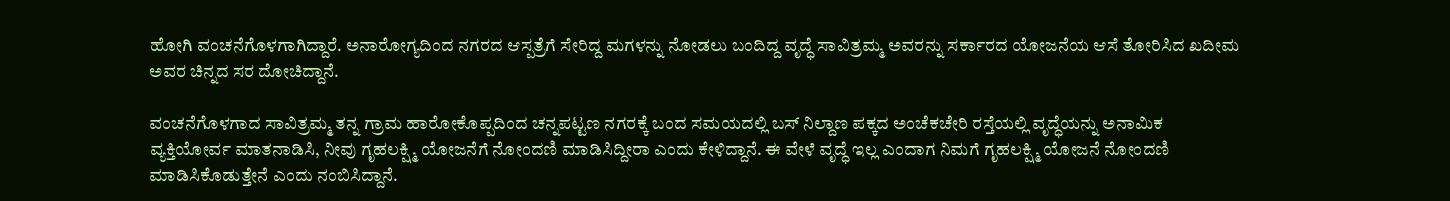ಹೋಗಿ ವಂಚನೆಗೊಳಗಾಗಿದ್ದಾರೆ. ಅನಾರೋಗ್ಯದಿಂದ ನಗರದ ಆಸ್ಪತ್ರೆಗೆ ಸೇರಿದ್ದ ಮಗಳನ್ನು ನೋಡಲು ಬಂದಿದ್ದ ವೃದ್ಧೆ ಸಾವಿತ್ರಮ್ಮ ಅವರನ್ನು ಸರ್ಕಾರದ ಯೋಜನೆಯ ಆಸೆ ತೋರಿಸಿದ ಖದೀಮ ಅವರ ಚಿನ್ನದ ಸರ ದೋಚಿದ್ದಾನೆ.

ವಂಚನೆಗೊಳಗಾದ ಸಾವಿತ್ರಮ್ಮ ತನ್ನ ಗ್ರಾಮ ಹಾರೋಕೊಪ್ಪದಿಂದ ಚನ್ನಪಟ್ಟಣ ನಗರಕ್ಕೆ ಬಂದ ಸಮಯದಲ್ಲಿ ಬಸ್ ನಿಲ್ದಾಣ ಪಕ್ಕದ ಅಂಚೆಕಚೇರಿ ರಸ್ತೆಯಲ್ಲಿ ವೃದ್ಧೆಯನ್ನು ಅನಾಮಿಕ ವ್ಯಕ್ತಿಯೋರ್ವ ಮಾತನಾಡಿಸಿ, ನೀವು ಗೃಹಲಕ್ಷ್ಮಿ ಯೋಜನೆಗೆ ನೋಂದಣಿ ಮಾಡಿಸಿದ್ದೀರಾ ಎಂದು ಕೇಳಿದ್ದಾನೆ. ಈ ವೇಳೆ ವೃದ್ಧೆ ಇಲ್ಲ ಎಂದಾಗ ನಿಮಗೆ ಗೃಹಲಕ್ಷ್ಮಿ ಯೋಜನೆ ನೋಂದಣಿ ಮಾಡಿಸಿಕೊಡುತ್ತೇನೆ ಎಂದು ನಂಬಿಸಿದ್ದಾನೆ.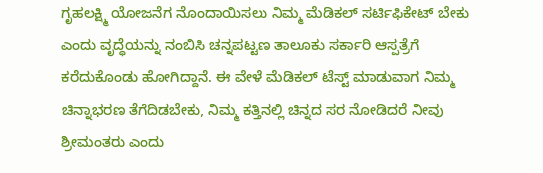ಗೃಹಲಕ್ಷ್ಮಿ ಯೋಜನೆಗ ನೊಂದಾಯಿಸಲು ನಿಮ್ಮ ಮೆಡಿಕಲ್ ಸರ್ಟಿಫಿಕೇಟ್ ಬೇಕು ಎಂದು ವೃದ್ಧೆಯನ್ನು ನಂಬಿಸಿ ಚನ್ನಪಟ್ಟಣ ತಾಲೂಕು ಸರ್ಕಾರಿ ಆಸ್ಪತ್ರೆಗೆ ಕರೆದುಕೊಂಡು ಹೋಗಿದ್ದಾನೆ. ಈ ವೇಳೆ ಮೆಡಿಕಲ್ ಟೆಸ್ಟ್ ಮಾಡುವಾಗ ನಿಮ್ಮ ಚಿನ್ನಾಭರಣ ತೆಗೆದಿಡಬೇಕು, ನಿಮ್ಮ ಕತ್ತಿನಲ್ಲಿ ಚಿನ್ನದ ಸರ ನೋಡಿದರೆ ನೀವು ಶ್ರೀಮಂತರು ಎಂದು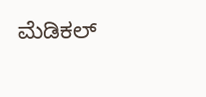ಮೆಡಿಕಲ್‌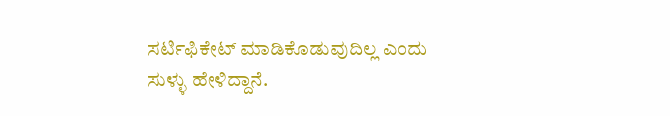ಸರ್ಟಿಫಿಕೇಟ್ ಮಾಡಿಕೊಡುವುದಿಲ್ಲ ಎಂದು ಸುಳ್ಳು ಹೇಳಿದ್ದಾನೆ.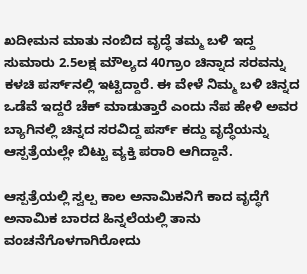ಖದೀಮನ ಮಾತು ನಂಬಿದ ವೃದ್ಧೆ ತಮ್ಮ ಬಳಿ ಇದ್ದ ಸುಮಾರು 2.5ಲಕ್ಷ‌ ಮೌಲ್ಯದ 40ಗ್ರಾಂ ಚಿನ್ನಾದ ಸರವನ್ನು ಕಳಚಿ ಪರ್ಸ್‌ನಲ್ಲಿ ಇಟ್ಟಿದ್ದಾರೆ. ಈ ವೇಳೆ ನಿಮ್ಮ ಬಳಿ ಚಿನ್ನದ ಒಡೆವೆ ಇದ್ದರೆ ಚೆಕ್ ಮಾಡುತ್ತಾರೆ ಎಂದು ನೆಪ ಹೇಳಿ ಅವರ ಬ್ಯಾಗಿನಲ್ಲಿ ಚಿನ್ನದ ಸರವಿದ್ದ ಪರ್ಸ್ ಕದ್ದು ವೃದ್ಧೆಯನ್ನು ಆಸ್ಪತ್ರೆಯಲ್ಲೇ ಬಿಟ್ಟು ವ್ಯಕ್ತಿ ಪರಾರಿ ಆಗಿದ್ದಾನೆ.

ಆಸ್ಪತ್ರೆಯಲ್ಲಿ ಸ್ವಲ್ಪ ಕಾಲ ಅನಾಮಿಕನಿಗೆ ಕಾದ ವೃದ್ಧೆಗೆ ಅನಾಮಿಕ ಬಾರದ ಹಿನ್ನಲೆಯಲ್ಲಿ ತಾನು ವಂಚನೆಗೊಳಗಾಗಿರೋದು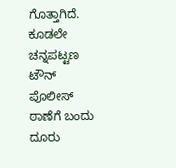ಗೊತ್ತಾಗಿದೆ. ಕೂಡಲೇ ಚನ್ನಪಟ್ಟಣ ಟೌನ್ ಪೊಲೀಸ್ ಠಾಣೆಗೆ ಬಂದು ದೂರು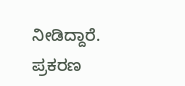ನೀಡಿದ್ದಾರೆ. ಪ್ರಕರಣ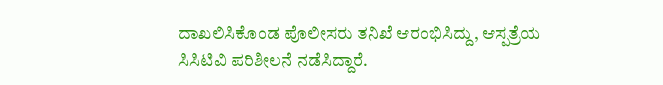ದಾಖಲಿಸಿಕೊಂಡ ಪೊಲೀಸರು ತನಿಖೆ ಆರಂಭಿಸಿದ್ದು, ಆಸ್ಪತ್ರೆಯ ಸಿಸಿಟಿವಿ ಪರಿಶೀಲನೆ ನಡೆಸಿದ್ದಾರೆ.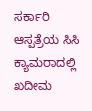ಸರ್ಕಾರಿ ಆಸ್ಪತ್ರೆಯ ಸಿಸಿ ಕ್ಯಾಮರಾದಲ್ಲಿ ಖದೀಮ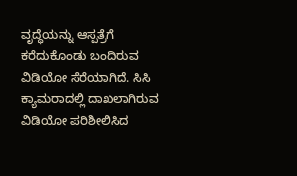ವೃದ್ಧೆಯನ್ನು ಆಸ್ಪತ್ರೆಗೆ ಕರೆದುಕೊಂಡು ಬಂದಿರುವ ವಿಡಿಯೋ ಸೆರೆಯಾಗಿದೆ. ಸಿಸಿ ಕ್ಯಾಮರಾದಲ್ಲಿ ದಾಖಲಾಗಿರುವ ವಿಡಿಯೋ ಪರಿಶೀಲಿಸಿದ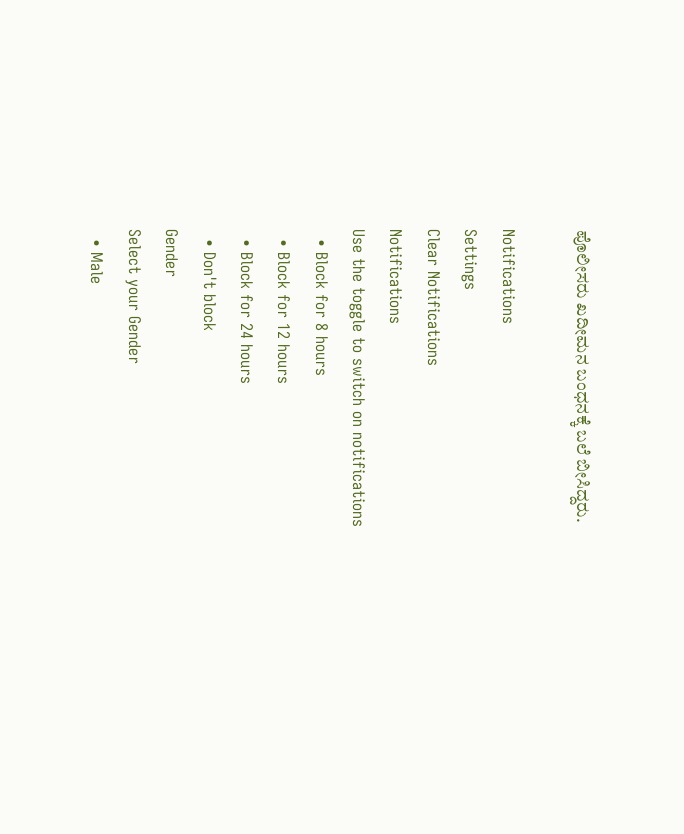ಪೊಲೀಸರು ಖದೀಮನ ಬಂಧನಕ್ಕೆ ಬಲೆ ಬೀಸಿದ್ದರು.

Notifications
Settings
Clear Notifications
Notifications
Use the toggle to switch on notifications
  • Block for 8 hours
  • Block for 12 hours
  • Block for 24 hours
  • Don't block
Gender
Select your Gender
  • Male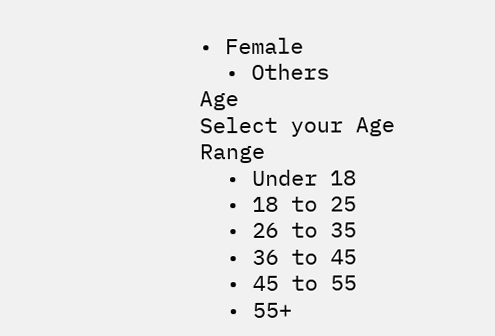• Female
  • Others
Age
Select your Age Range
  • Under 18
  • 18 to 25
  • 26 to 35
  • 36 to 45
  • 45 to 55
  • 55+